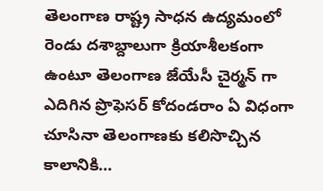తెలంగాణ రాష్ట్ర సాధన ఉద్యమంలో రెండు దశాబ్దాలుగా క్రియాశీలకంగా ఉంటూ తెలంగాణ జేయేసీ చైర్మన్ గా ఎదిగిన ప్రొఫెసర్ కోదండరాం ఏ విధంగా చూసినా తెలంగాణకు కలిసొచ్చిన కాలానికి…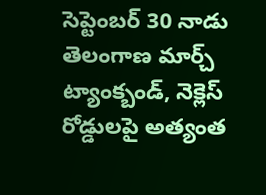సెప్టెంబర్ 30 నాడు తెలంగాణ మార్చ్ ట్యాంక్బండ్, నెక్లెస్ రోడ్డులపై అత్యంత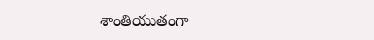శాంతియుతంగా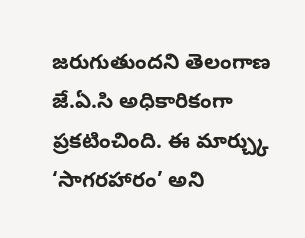జరుగుతుందని తెలంగాణ జే.ఏ.సి అధికారికంగా ప్రకటించింది. ఈ మార్చ్కు ‘సాగరహారం’ అని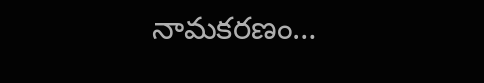నామకరణం…